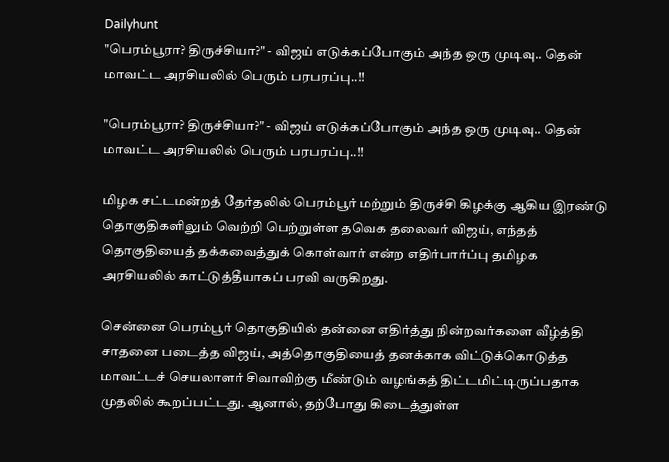Dailyhunt
"பெரம்பூரா? திருச்சியா?" - விஜய் எடுக்கப்போகும் அந்த ஒரு முடிவு.. தென் மாவட்ட அரசியலில் பெரும் பரபரப்பு..!!

"பெரம்பூரா? திருச்சியா?" - விஜய் எடுக்கப்போகும் அந்த ஒரு முடிவு.. தென் மாவட்ட அரசியலில் பெரும் பரபரப்பு..!!

மிழக சட்டமன்றத் தேர்தலில் பெரம்பூர் மற்றும் திருச்சி கிழக்கு ஆகிய இரண்டு தொகுதிகளிலும் வெற்றி பெற்றுள்ள தவெக தலைவர் விஜய், எந்தத் தொகுதியைத் தக்கவைத்துக் கொள்வார் என்ற எதிர்பார்ப்பு தமிழக அரசியலில் காட்டுத்தீயாகப் பரவி வருகிறது.

சென்னை பெரம்பூர் தொகுதியில் தன்னை எதிர்த்து நின்றவர்களை வீழ்த்தி சாதனை படைத்த விஜய், அத்தொகுதியைத் தனக்காக விட்டுக்கொடுத்த மாவட்டச் செயலாளர் சிவாவிற்கு மீண்டும் வழங்கத் திட்டமிட்டிருப்பதாக முதலில் கூறப்பட்டது. ஆனால், தற்போது கிடைத்துள்ள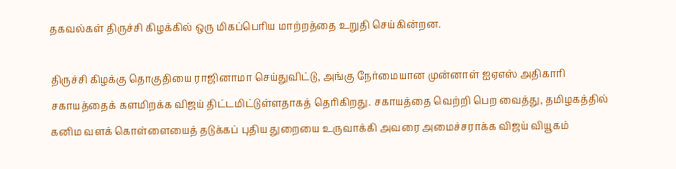தகவல்கள் திருச்சி கிழக்கில் ஒரு மிகப்பெரிய மாற்றத்தை உறுதி செய்கின்றன.

திருச்சி கிழக்கு தொகுதியை ராஜினாமா செய்துவிட்டு, அங்கு நேர்மையான முன்னாள் ஐஏஎஸ் அதிகாரி சகாயத்தைக் களமிறக்க விஜய் திட்டமிட்டுள்ளதாகத் தெரிகிறது. சகாயத்தை வெற்றி பெற வைத்து, தமிழகத்தில் கனிம வளக் கொள்ளையைத் தடுக்கப் புதிய துறையை உருவாக்கி அவரை அமைச்சராக்க விஜய் வியூகம்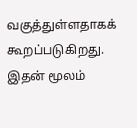வகுத்துள்ளதாகக் கூறப்படுகிறது. இதன் மூலம்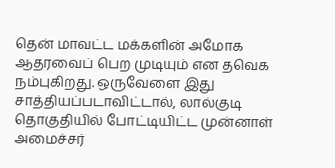தென் மாவட்ட மக்களின் அமோக ஆதரவைப் பெற முடியும் என தவெக நம்புகிறது. ஒருவேளை இது சாத்தியப்படாவிட்டால், லால்குடி தொகுதியில் போட்டியிட்ட முன்னாள் அமைச்சர்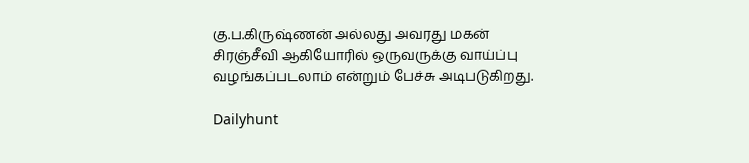கு.ப.கிருஷ்ணன் அல்லது அவரது மகன் சிரஞ்சீவி ஆகியோரில் ஒருவருக்கு வாய்ப்பு வழங்கப்படலாம் என்றும் பேச்சு அடிபடுகிறது.

Dailyhunt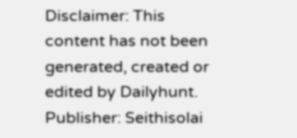Disclaimer: This content has not been generated, created or edited by Dailyhunt. Publisher: Seithisolai